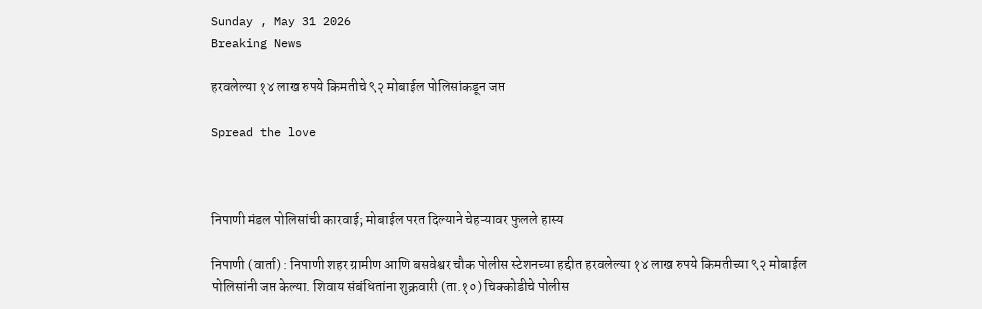Sunday , May 31 2026
Breaking News

हरवलेल्या १४ लाख रुपये किमतीचे ९२ मोबाईल पोलिसांकडून जप्त

Spread the love



निपाणी मंडल पोलिसांची कारवाई; मोबाईल परत दिल्याने चेहऱ्यावर फुलले हास्य

निपाणी (वार्ता) : निपाणी शहर ग्रामीण आणि बसवेश्वर चौक पोलीस स्टेशनच्या हद्दीत हरवलेल्या १४ लाख रुपये किमतीच्या ९२ मोबाईल पोलिसांनी जप्त केल्या. शिवाय संबंधितांना शुक्रवारी (ता.१०) चिक्कोडीचे पोलीस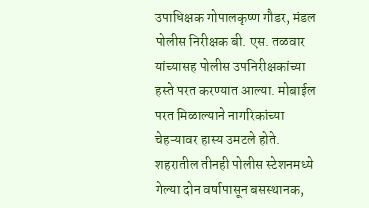उपाधिक्षक गोपालकृष्ण गौडर, मंडल पोलीस निरीक्षक बी. एस. तळवार यांच्यासह पोलीस उपनिरीक्षकांच्या हस्ते परत करण्यात आल्या. मोबाईल परत मिळाल्याने नागरिकांच्या चेहऱ्यावर हास्य उमटले होते.
शहरातील तीनही पोलीस स्टेशनमध्ये गेल्या दोन वर्षापासून बसस्थानक,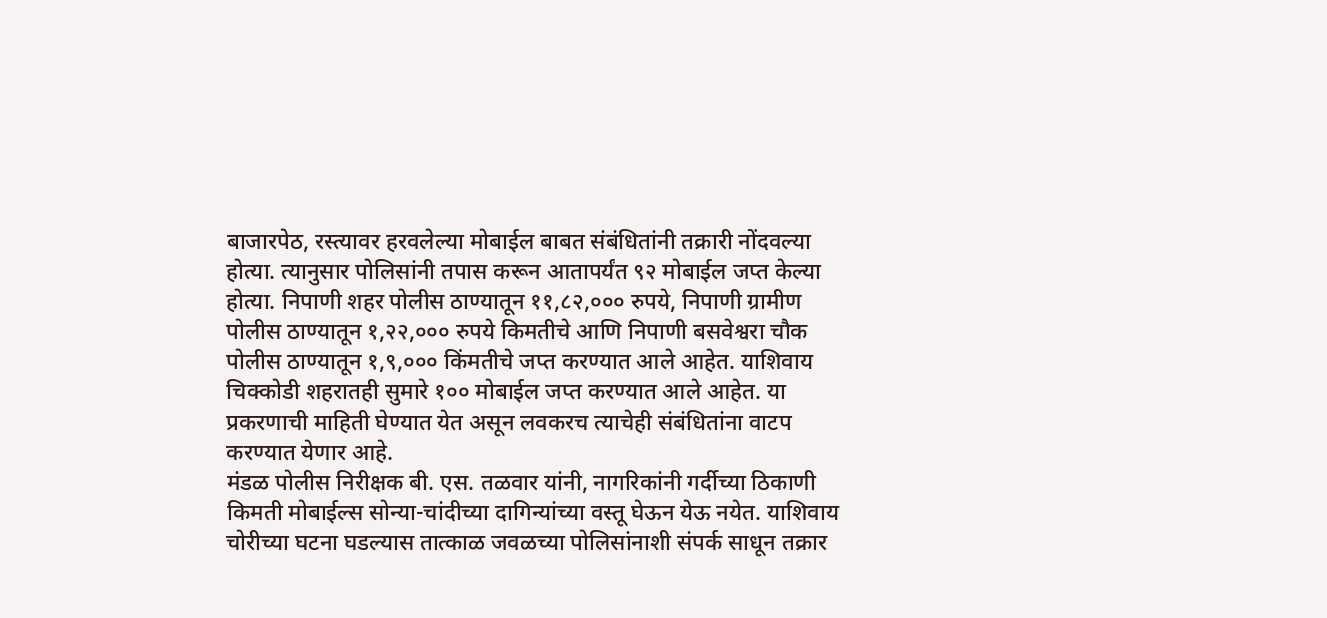बाजारपेठ, रस्त्यावर हरवलेल्या मोबाईल बाबत संबंधितांनी तक्रारी नोंदवल्या होत्या. त्यानुसार पोलिसांनी तपास करून आतापर्यंत ९२ मोबाईल जप्त केल्या होत्या. निपाणी शहर पोलीस ठाण्यातून ११,८२,००० रुपये, निपाणी ग्रामीण पोलीस ठाण्यातून १,२२,००० रुपये किमतीचे आणि निपाणी बसवेश्वरा चौक पोलीस ठाण्यातून १,९,००० किंमतीचे जप्त करण्यात आले आहेत. याशिवाय चिक्कोडी शहरातही सुमारे १०० मोबाईल जप्त करण्यात आले आहेत. या प्रकरणाची माहिती घेण्यात येत असून लवकरच त्याचेही संबंधितांना वाटप करण्यात येणार आहे.
मंडळ पोलीस निरीक्षक बी. एस. तळवार यांनी, नागरिकांनी गर्दीच्या ठिकाणी किमती मोबाईल्स सोन्या-चांदीच्या दागिन्यांच्या वस्तू घेऊन येऊ नयेत. याशिवाय चोरीच्या घटना घडल्यास तात्काळ जवळच्या पोलिसांनाशी संपर्क साधून तक्रार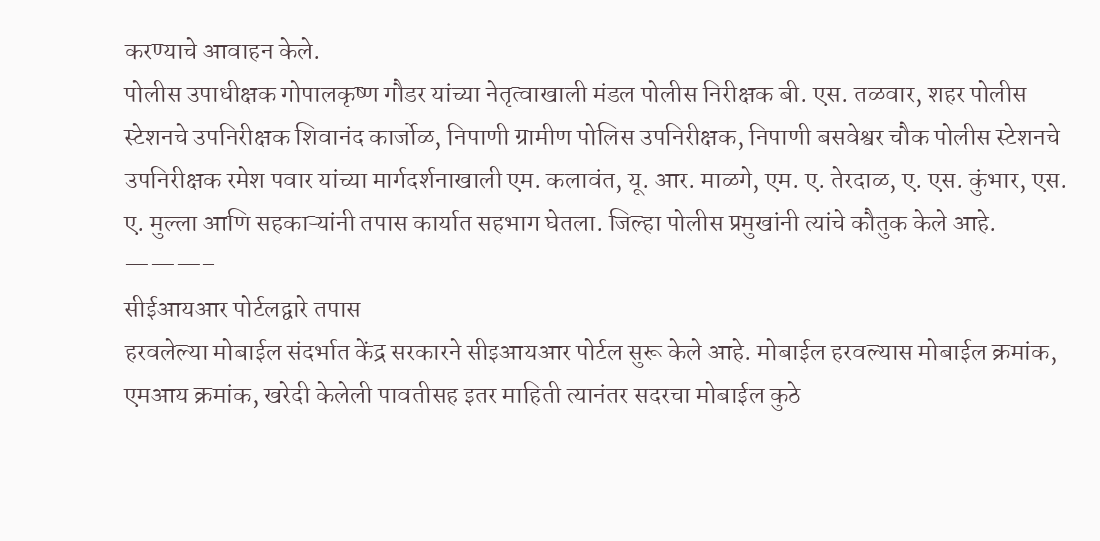करण्याचे आवाहन केले.
पोलीस उपाधीक्षक गोपालकृष्ण गौडर यांच्या नेतृत्वाखाली मंडल पोलीस निरीक्षक बी. एस. तळवार, शहर पोलीस स्टेशनचे उपनिरीक्षक शिवानंद कार्जोळ, निपाणी ग्रामीण पोलिस उपनिरीक्षक, निपाणी बसवेश्वर चौक पोलीस स्टेशनचे उपनिरीक्षक रमेश पवार यांच्या मार्गदर्शनाखाली एम. कलावंत, यू. आर. माळगे, एम. ए. तेरदाळ, ए. एस. कुंभार, एस. ए. मुल्ला आणि सहकाऱ्यांनी तपास कार्यात सहभाग घेतला. जिल्हा पोलीस प्रमुखांनी त्यांचे कौतुक केले आहे.
———–
सीईआयआर पोर्टलद्वारे तपास
हरवलेल्या मोबाईल संदर्भात केंद्र सरकारने सीइआयआर पोर्टल सुरू केले आहे. मोबाईल हरवल्यास मोबाईल क्रमांक, एमआय क्रमांक, खरेदी केलेली पावतीसह इतर माहिती त्यानंतर सदरचा मोबाईल कुठे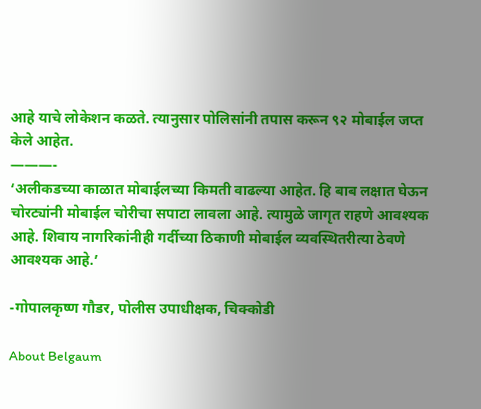आहे याचे लोकेशन कळते. त्यानुसार पोलिसांनी तपास करून ९२ मोबाईल जप्त केले आहेत.
———-
‘अलीकडच्या काळात मोबाईलच्या किमती वाढल्या आहेत. हि बाब लक्षात घेऊन चोरट्यांनी मोबाईल चोरीचा सपाटा लावला आहे. त्यामुळे जागृत राहणे आवश्यक आहे. शिवाय नागरिकांनीही गर्दीच्या ठिकाणी मोबाईल व्यवस्थितरीत्या ठेवणे आवश्यक आहे.’

-गोपालकृष्ण गौडर, पोलीस उपाधीक्षक, चिक्कोडी

About Belgaum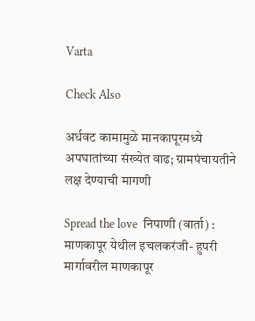Varta

Check Also

अर्धवट कामामुळे मानकापूरमध्ये अपघातांच्या संख्येत वाढ; ग्रामपंचायतीने लक्ष देण्याची मागणी

Spread the love  निपाणी (वार्ता) : माणकापूर येथील इचलकरंजी- हुपरी मार्गावरील माणकापूर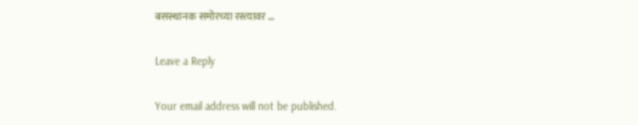बसस्थानक समोरच्या रस्त्यावर …

Leave a Reply

Your email address will not be published.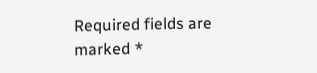Required fields are marked *